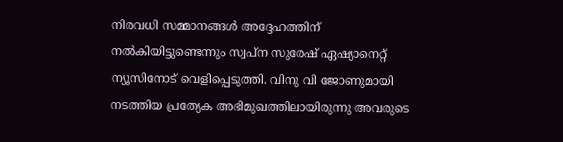നിരവധി സമ്മാനങ്ങള്‍ അദ്ദേഹത്തിന് നല്‍കിയിട്ടുണ്ടെന്നും സ്വപ്ന സുരേഷ് ഏഷ്യാനെറ്റ് ന്യൂസിനോട് വെളിപ്പെടുത്തി. വിനു വി ജോണുമായി നടത്തിയ പ്രത്യേക അഭിമുഖത്തിലായിരുന്നു അവരുടെ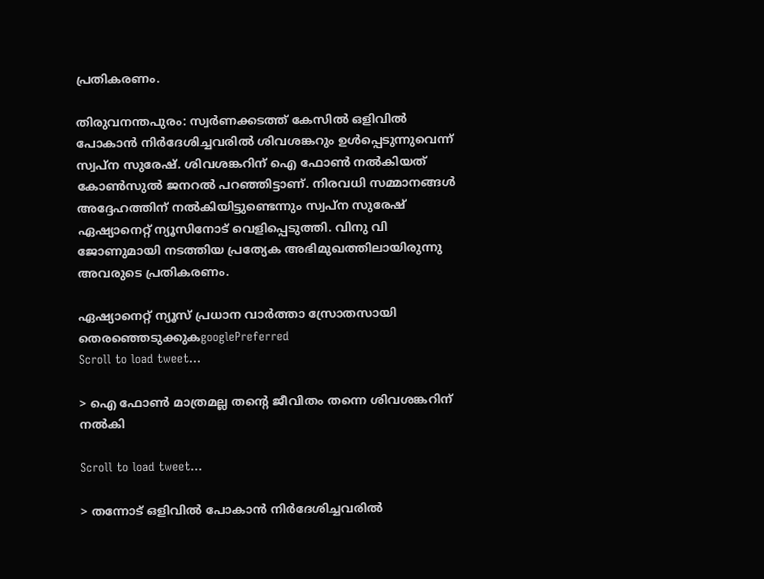പ്രതികരണം.

തിരുവനന്തപുരം: സ്വര്‍ണക്കടത്ത് കേസില്‍ ഒളിവിൽ പോകാൻ നിർദേശിച്ചവരിൽ ശിവശങ്കറും ഉള്‍പ്പെടുന്നുവെന്ന് സ്വപ്ന സുരേഷ്. ശിവശങ്കറിന് ഐ ഫോണ്‍ നല്‍കിയത് കോണ്‍സുല്‍ ജനറല്‍ പറഞ്ഞിട്ടാണ്. നിരവധി സമ്മാനങ്ങള്‍ അദ്ദേഹത്തിന് നല്‍കിയിട്ടുണ്ടെന്നും സ്വപ്ന സുരേഷ് ഏഷ്യാനെറ്റ് ന്യൂസിനോട് വെളിപ്പെടുത്തി. വിനു വി ജോണുമായി നടത്തിയ പ്രത്യേക അഭിമുഖത്തിലായിരുന്നു അവരുടെ പ്രതികരണം.

ഏഷ്യാനെറ്റ് ന്യൂസ് പ്രധാന വാർത്താ സ്രോതസായി തെരഞ്ഞെടുക്കുകgooglePreferred
Scroll to load tweet…

> ഐ ഫോൺ മാത്രമല്ല തന്റെ ജീവിതം തന്നെ ശിവശങ്കറിന് നൽകി

Scroll to load tweet…

> തന്നോട് ഒളിവിൽ പോകാൻ നിർദേശിച്ചവരിൽ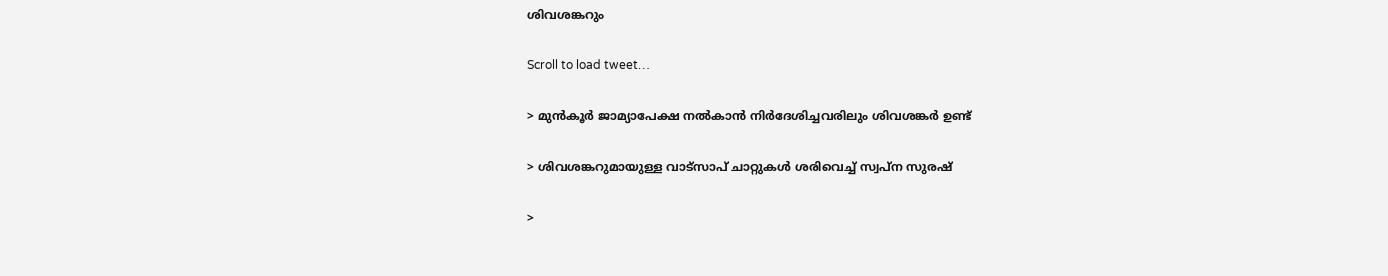ശിവശങ്കറും

Scroll to load tweet…

> മുൻകൂർ ജാമ്യാപേക്ഷ നൽകാൻ നിർദേശിച്ചവരിലും ശിവശങ്കർ ഉണ്ട്

> ശിവശങ്കറുമായുള്ള വാട്‌സാപ് ചാറ്റുകള്‍ ശരിവെച്ച് സ്വപ്‌ന സുരഷ്

>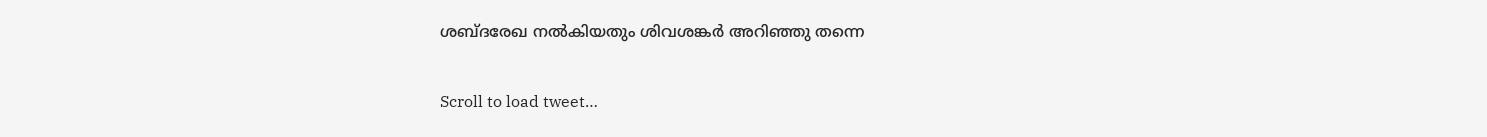ശബ്ദരേഖ നൽകിയതും ശിവശങ്കർ അറിഞ്ഞു തന്നെ

Scroll to load tweet…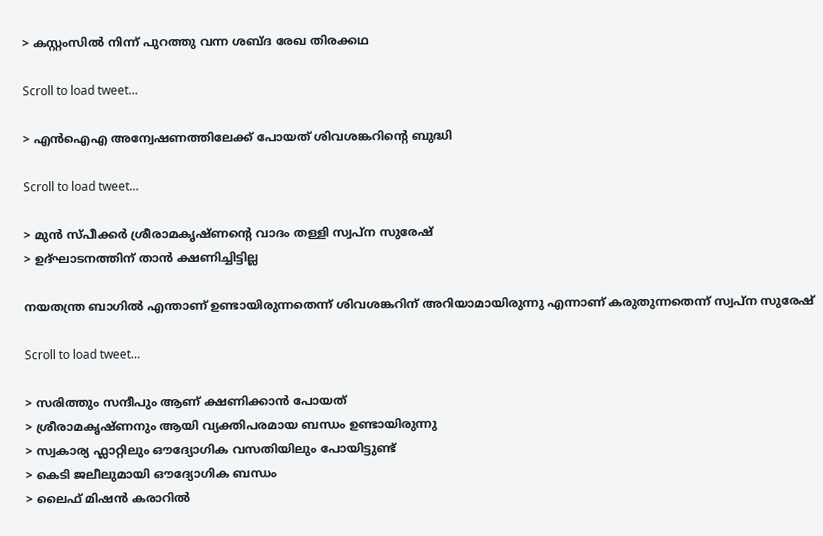> കസ്റ്റംസിൽ നിന്ന് പുറത്തു വന്ന ശബ്ദ രേഖ തിരക്കഥ

Scroll to load tweet…

> എൻഐഎ അന്വേഷണത്തിലേക്ക്‌ പോയത് ശിവശങ്കറിന്റെ ബുദ്ധി

Scroll to load tweet…

> മുൻ സ്പീക്കർ ശ്രീരാമകൃഷ്ണന്റെ വാദം തള്ളി സ്വപ്ന സുരേഷ്
> ഉദ്ഘാടനത്തിന് താൻ ക്ഷണിച്ചിട്ടില്ല

നയതന്ത്ര ബാഗില്‍ എന്താണ് ഉണ്ടായിരുന്നതെന്ന് ശിവശങ്കറിന് അറിയാമായിരുന്നു എന്നാണ് കരുതുന്നതെന്ന് സ്വപ്‌ന സുരേഷ്

Scroll to load tweet…

> സരിത്തും സന്ദീപും ആണ് ക്ഷണിക്കാൻ പോയത്
> ശ്രീരാമകൃഷ്ണനും ആയി വ്യക്തിപരമായ ബന്ധം ഉണ്ടായിരുന്നു
> സ്വകാര്യ ഫ്ലാറ്റിലും ഔദ്യോഗിക വസതിയിലും പോയിട്ടുണ്ട്
> കെടി ജലീലുമായി ഔദ്യോഗിക ബന്ധം
> ലൈഫ് മിഷന്‍ കരാറില്‍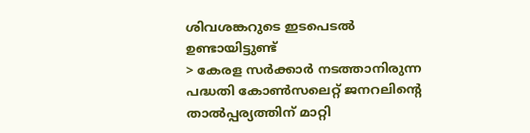ശിവശങ്കറുടെ ഇടപെടല്‍ ഉണ്ടായിട്ടുണ്ട്
> കേരള സര്‍ക്കാര്‍ നടത്താനിരുന്ന പദ്ധതി കോണ്‍സലെറ്റ് ജനറലിന്‍റെ താല്‍പ്പര്യത്തിന് മാറ്റി